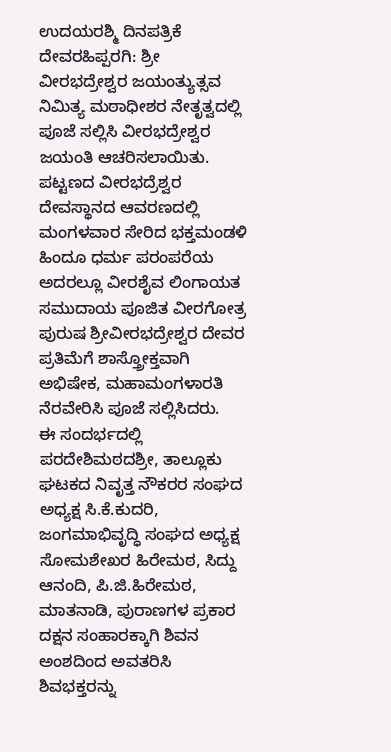ಉದಯರಶ್ಮಿ ದಿನಪತ್ರಿಕೆ
ದೇವರಹಿಪ್ಪರಗಿ: ಶ್ರೀ ವೀರಭದ್ರೇಶ್ವರ ಜಯಂತ್ಯುತ್ಸವ ನಿಮಿತ್ಯ ಮಠಾಧೀಶರ ನೇತೃತ್ವದಲ್ಲಿ ಪೂಜೆ ಸಲ್ಲಿಸಿ ವೀರಭದ್ರೇಶ್ವರ ಜಯಂತಿ ಆಚರಿಸಲಾಯಿತು.
ಪಟ್ಟಣದ ವೀರಭದ್ರೆಶ್ವರ ದೇವಸ್ಥಾನದ ಆವರಣದಲ್ಲಿ ಮಂಗಳವಾರ ಸೇರಿದ ಭಕ್ತಮಂಡಳಿ ಹಿಂದೂ ಧರ್ಮ ಪರಂಪರೆಯ ಅದರಲ್ಲೂ ವೀರಶೈವ ಲಿಂಗಾಯತ ಸಮುದಾಯ ಪೂಜಿತ ವೀರಗೋತ್ರ ಪುರುಷ ಶ್ರೀವೀರಭದ್ರೇಶ್ವರ ದೇವರ ಪ್ರತಿಮೆಗೆ ಶಾಸ್ತ್ರೋಕ್ತವಾಗಿ ಅಭಿಷೇಕ, ಮಹಾಮಂಗಳಾರತಿ ನೆರವೇರಿಸಿ ಪೂಜೆ ಸಲ್ಲಿಸಿದರು.
ಈ ಸಂದರ್ಭದಲ್ಲಿ ಪರದೇಶಿಮಠದಶ್ರೀ, ತಾಲ್ಲೂಕು ಘಟಕದ ನಿವೃತ್ತ ನೌಕರರ ಸಂಘದ ಅಧ್ಯಕ್ಷ ಸಿ.ಕೆ.ಕುದರಿ, ಜಂಗಮಾಭಿವೃದ್ಧಿ ಸಂಘದ ಅಧ್ಯಕ್ಷ ಸೋಮಶೇಖರ ಹಿರೇಮಠ, ಸಿದ್ದು ಆನಂದಿ, ಪಿ.ಜಿ.ಹಿರೇಮಠ, ಮಾತನಾಡಿ, ಪುರಾಣಗಳ ಪ್ರಕಾರ ದಕ್ಷನ ಸಂಹಾರಕ್ಕಾಗಿ ಶಿವನ ಅಂಶದಿಂದ ಅವತರಿಸಿ ಶಿವಭಕ್ತರನ್ನು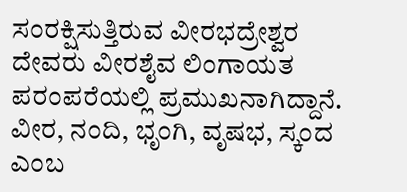ಸಂರಕ್ಷಿಸುತ್ತಿರುವ ವೀರಭದ್ರೇಶ್ವರ ದೇವರು ವೀರಶೈವ ಲಿಂಗಾಯತ ಪರಂಪರೆಯಲ್ಲಿ ಪ್ರಮುಖನಾಗಿದ್ದಾನೆ. ವೀರ, ನಂದಿ, ಭೃಂಗಿ, ವೃಷಭ, ಸ್ಕಂದ ಎಂಬ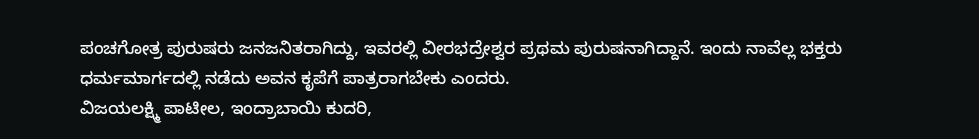ಪಂಚಗೋತ್ರ ಪುರುಷರು ಜನಜನಿತರಾಗಿದ್ದು, ಇವರಲ್ಲಿ ವೀರಭದ್ರೇಶ್ವರ ಪ್ರಥಮ ಪುರುಷನಾಗಿದ್ದಾನೆ. ಇಂದು ನಾವೆಲ್ಲ ಭಕ್ತರು ಧರ್ಮಮಾರ್ಗದಲ್ಲಿ ನಡೆದು ಅವನ ಕೃಪೆಗೆ ಪಾತ್ರರಾಗಬೇಕು ಎಂದರು.
ವಿಜಯಲಕ್ಷ್ಮಿ ಪಾಟೀಲ, ಇಂದ್ರಾಬಾಯಿ ಕುದರಿ,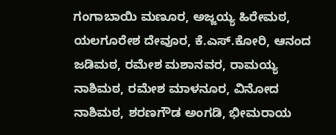ಗಂಗಾಬಾಯಿ ಮಣೂರ, ಅಜ್ಜಯ್ಯ ಹಿರೇಮಠ, ಯಲಗೂರೇಶ ದೇವೂರ, ಕೆ.ಎಸ್.ಕೋರಿ, ಆನಂದ ಜಡಿಮಠ, ರಮೇಶ ಮಶಾನವರ, ರಾಮಯ್ಯ ನಾಶಿಮಠ, ರಮೇಶ ಮಾಳನೂರ, ವಿನೋದ ನಾಶಿಮಠ, ಶರಣಗೌಡ ಅಂಗಡಿ, ಭೀಮರಾಯ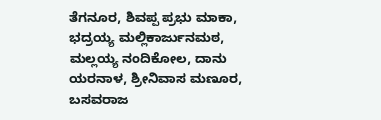ತೆಗನೂರ, ಶಿವಪ್ಪ ಪ್ರಭು ಮಾಕಾ, ಭದ್ರಯ್ಯ ಮಲ್ಲಿಕಾರ್ಜುನಮಠ, ಮಲ್ಲಯ್ಯ ನಂದಿಕೋಲ, ದಾನು ಯರನಾಳ, ಶ್ರೀನಿವಾಸ ಮಣೂರ, ಬಸವರಾಜ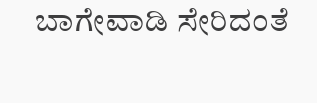ಬಾಗೇವಾಡಿ ಸೇರಿದಂತೆ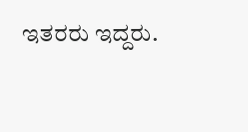ಇತರರು ಇದ್ದರು.